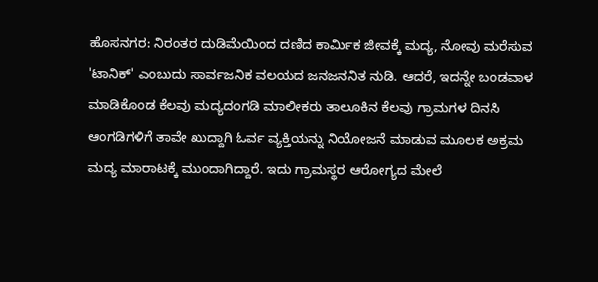ಹೊಸನಗರ: ನಿರಂತರ ದುಡಿಮೆಯಿಂದ ದಣಿದ ಕಾರ್ಮಿಕ ಜೀವಕ್ಕೆ ಮದ್ಯ, ನೋವು ಮರೆಸುವ 'ಟಾನಿಕ್' ಎಂಬುದು ಸಾರ್ವಜನಿಕ ವಲಯದ ಜನಜನನಿತ ನುಡಿ. ಆದರೆ, ಇದನ್ನೇ ಬಂಡವಾಳ ಮಾಡಿಕೊಂಡ ಕೆಲವು ಮದ್ಯದಂಗಡಿ ಮಾಲೀಕರು ತಾಲೂಕಿನ ಕೆಲವು ಗ್ರಾಮಗಳ ದಿನಸಿ ಆಂಗಡಿಗಳಿಗೆ ತಾವೇ ಖುದ್ದಾಗಿ ಓರ್ವ ವ್ಯಕ್ತಿಯನ್ನು ನಿಯೋಜನೆ ಮಾಡುವ ಮೂಲಕ ಅಕ್ರಮ ಮದ್ಯ ಮಾರಾಟಕ್ಕೆ ಮುಂದಾಗಿದ್ದಾರೆ. ಇದು ಗ್ರಾಮಸ್ಥರ ಆರೋಗ್ಯದ ಮೇಲೆ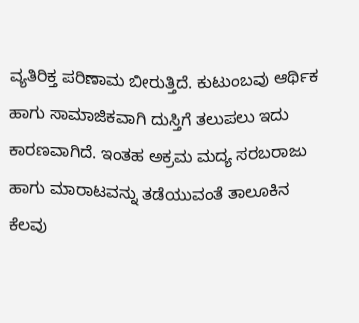ವ್ಯತಿರಿಕ್ತ ಪರಿಣಾಮ ಬೀರುತ್ತಿದೆ. ಕುಟುಂಬವು ಆರ್ಥಿಕ ಹಾಗು ಸಾಮಾಜಿಕವಾಗಿ ದುಸ್ತಿಗೆ ತಲುಪಲು ಇದು ಕಾರಣವಾಗಿದೆ. ಇಂತಹ ಅಕ್ರಮ ಮದ್ಯ ಸರಬರಾಜು ಹಾಗು ಮಾರಾಟವನ್ನು ತಡೆಯುವಂತೆ ತಾಲೂಕಿನ ಕೆಲವು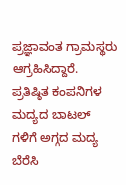ಪ್ರಜ್ಞಾವಂತ ಗ್ರಾಮಸ್ಥರು ಆಗ್ರಹಿಸಿದ್ದಾರೆ.
ಪ್ರತಿಷ್ಠಿತ ಕಂಪನಿಗಳ ಮದ್ಯದ ಬಾಟಲ್ ಗಳಿಗೆ ಅಗ್ಗದ ಮದ್ಯ ಬೆರೆಸಿ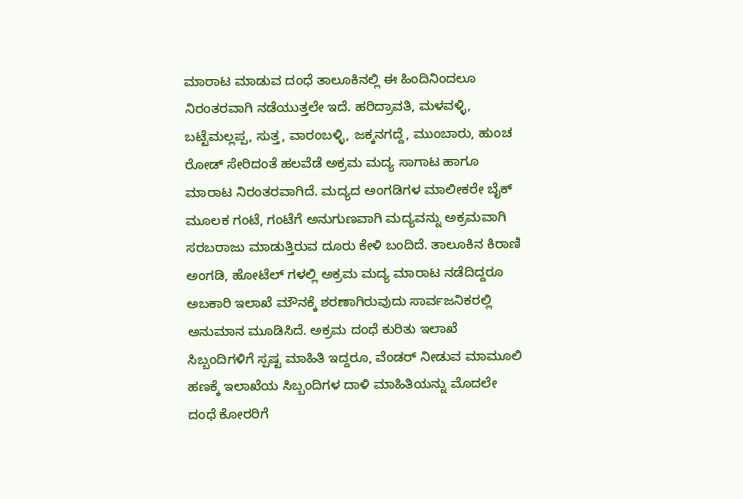ಮಾರಾಟ ಮಾಡುವ ದಂಧೆ ತಾಲೂಕಿನಲ್ಲಿ ಈ ಹಿಂದಿನಿಂದಲೂ ನಿರಂತರವಾಗಿ ನಡೆಯುತ್ತಲೇ ಇದೆ. ಹರಿದ್ರಾವತಿ, ಮಳವಳ್ಳಿ, ಬಟ್ಟೆಮಲ್ಲಪ್ಪ, ಸುತ್ತ, ವಾರಂಬಳ್ಳಿ, ಜಕ್ಕನಗದ್ದೆ, ಮುಂಬಾರು, ಹುಂಚ ರೋಡ್ ಸೇರಿದಂತೆ ಹಲವೆಡೆ ಅಕ್ರಮ ಮದ್ಯ ಸಾಗಾಟ ಹಾಗೂ ಮಾರಾಟ ನಿರಂತರವಾಗಿದೆ. ಮದ್ಯದ ಅಂಗಡಿಗಳ ಮಾಲೀಕರೇ ಬೈಕ್ ಮೂಲಕ ಗಂಟೆ, ಗಂಟೆಗೆ ಅನುಗುಣವಾಗಿ ಮದ್ಯವನ್ನು ಅಕ್ರಮವಾಗಿ ಸರಬರಾಜು ಮಾಡುತ್ತಿರುವ ದೂರು ಕೇಳಿ ಬಂದಿದೆ. ತಾಲೂಕಿನ ಕಿರಾಣಿ ಅಂಗಡಿ, ಹೋಟೆಲ್ ಗಳಲ್ಲಿ ಅಕ್ರಮ ಮದ್ಯ ಮಾರಾಟ ನಡೆದಿದ್ದರೂ ಅಬಕಾರಿ ಇಲಾಖೆ ಮೌನಕ್ಕೆ ಶರಣಾಗಿರುವುದು ಸಾರ್ವಜನಿಕರಲ್ಲಿ ಅನುಮಾನ ಮೂಡಿಸಿದೆ. ಅಕ್ರಮ ದಂಧೆ ಕುರಿತು ಇಲಾಖೆ ಸಿಬ್ಬಂದಿಗಳಿಗೆ ಸ್ಪಷ್ಟ ಮಾಹಿತಿ ಇದ್ದರೂ, ವೆಂಡರ್ ನೀಡುವ ಮಾಮೂಲಿ ಹಣಕ್ಕೆ ಇಲಾಖೆಯ ಸಿಬ್ಬಂದಿಗಳ ದಾಳಿ ಮಾಹಿತಿಯನ್ನು ಮೊದಲೇ ದಂಧೆ ಕೋರರಿಗೆ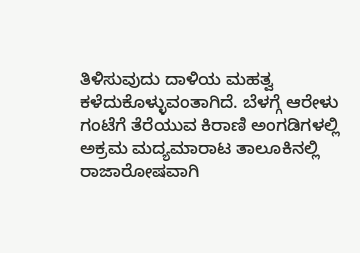ತಿಳಿಸುವುದು ದಾಳಿಯ ಮಹತ್ವ ಕಳೆದುಕೊಳ್ಳುವಂತಾಗಿದೆ. ಬೆಳಗ್ಗೆ ಆರೇಳು ಗಂಟೆಗೆ ತೆರೆಯುವ ಕಿರಾಣಿ ಅಂಗಡಿಗಳಲ್ಲಿ ಅಕ್ರಮ ಮದ್ಯಮಾರಾಟ ತಾಲೂಕಿನಲ್ಲಿ ರಾಜಾರೋಷವಾಗಿ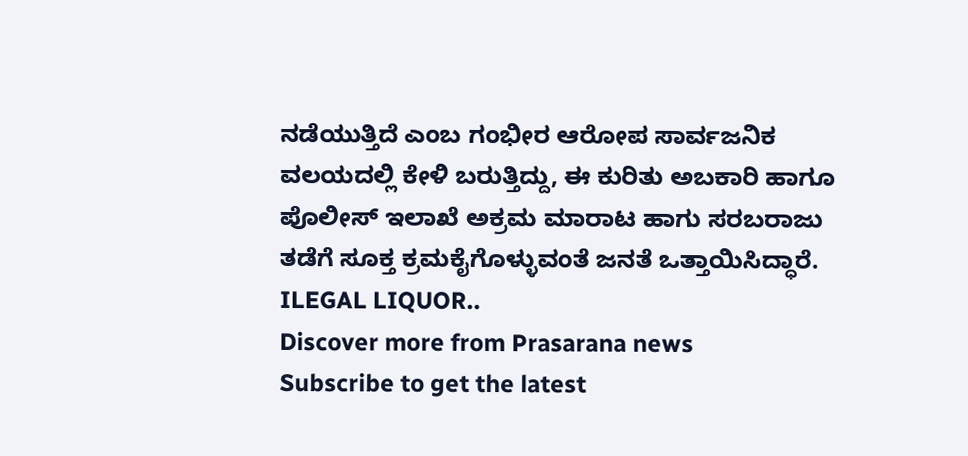ನಡೆಯುತ್ತಿದೆ ಎಂಬ ಗಂಭೀರ ಆರೋಪ ಸಾರ್ವಜನಿಕ ವಲಯದಲ್ಲಿ ಕೇಳಿ ಬರುತ್ತಿದ್ದು, ಈ ಕುರಿತು ಅಬಕಾರಿ ಹಾಗೂ ಪೊಲೀಸ್ ಇಲಾಖೆ ಅಕ್ರಮ ಮಾರಾಟ ಹಾಗು ಸರಬರಾಜು ತಡೆಗೆ ಸೂಕ್ತ ಕ್ರಮಕೈಗೊಳ್ಳುವಂತೆ ಜನತೆ ಒತ್ತಾಯಿಸಿದ್ಧಾರೆ.
ILEGAL LIQUOR..
Discover more from Prasarana news
Subscribe to get the latest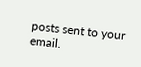posts sent to your email.